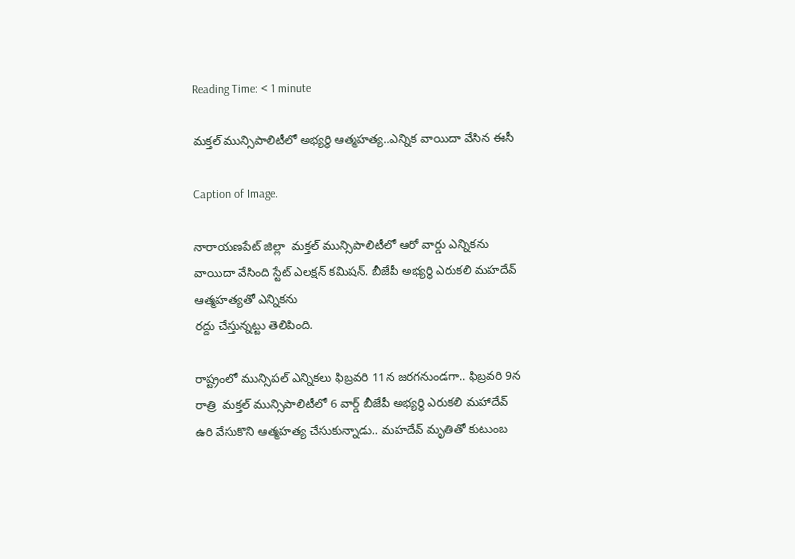Reading Time: < 1 minute

మక్తల్ మున్సిపాలిటీలో అభ్యర్థి ఆత్మహత్య..ఎన్నిక వాయిదా వేసిన ఈసీ

Caption of Image.

నారాయణపేట్ జిల్లా  మక్తల్ మున్సిపాలిటీలో ఆరో వార్డు ఎన్నికను వాయిదా వేసింది స్టేట్ ఎలక్షన్ కమిషన్. బీజేపీ అభ్యర్థి ఎరుకలి మహదేవ్  ఆత్మహత్యతో ఎన్నికను
రద్దు చేస్తున్నట్టు తెలిపింది.

రాష్ట్రంలో మున్సిపల్ ఎన్నికలు ఫిబ్రవరి 11న జరగనుండగా.. ఫిబ్రవరి 9న రాత్రి  మక్తల్ మున్సిపాలిటీలో 6 వార్డ్ బీజేపీ అభ్యర్థి ఎరుకలి మహాదేవ్ ఉరి వేసుకొని ఆత్మహత్య చేసుకున్నాడు.. మహదేవ్ మృతితో కుటుంబ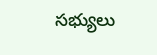సభ్యులు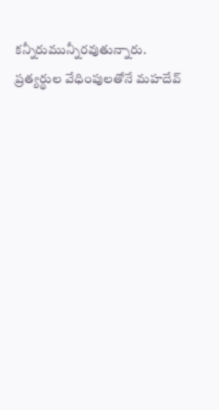కన్నీరుమున్నీరవుతున్నారు. ప్రత్యర్థుల వేధింపులతోనే మహదేవ్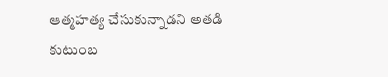ఆత్మహత్య చేసుకున్నాడని అతడి కుటుంబ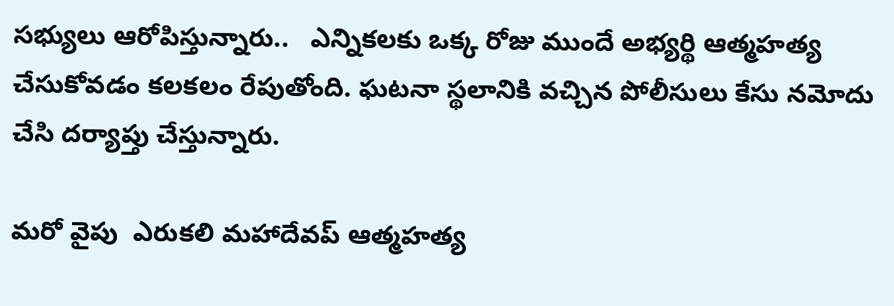సభ్యులు ఆరోపిస్తున్నారు..   ఎన్నికలకు ఒక్క రోజు ముందే అభ్యర్థి ఆత్మహత్య చేసుకోవడం కలకలం రేపుతోంది. ఘటనా స్థలానికి వచ్చిన పోలీసులు కేసు నమోదు చేసి దర్యాప్తు చేస్తున్నారు.

మరో వైపు  ఎరుకలి మహాదేవప్ ఆత్మహత్య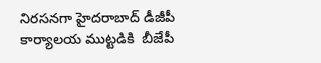నిరసనగా హైదరాబాద్ డీజీపీ కార్యాలయ ముట్టడికి  బీజేపీ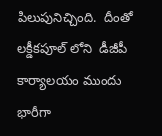పిలుపునిచ్చింది.  దీంతో లక్డీకపూల్ లోని  డీజీపీ కార్యాలయం ముందు భారీగా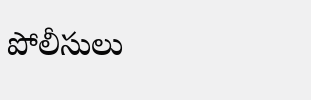పోలీసులు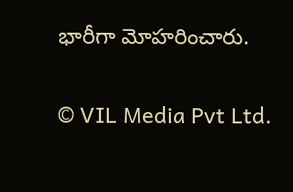భారీగా మోహరించారు.

© VIL Media Pvt Ltd.